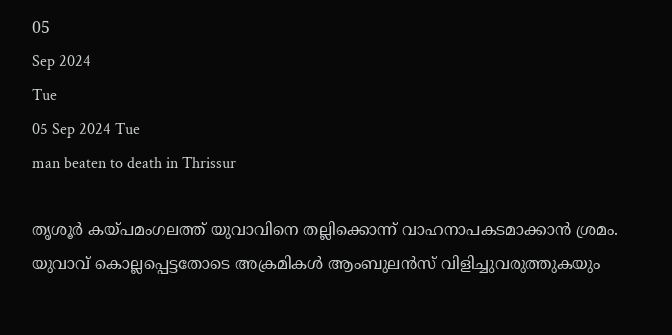05
Sep 2024
Tue
05 Sep 2024 Tue
man beaten to death in Thrissur

തൃശൂർ കയ്പമംഗലത്ത് യുവാവിനെ തല്ലിക്കൊന്ന് വാഹനാപകടമാക്കാൻ ശ്രമം. യുവാവ് കൊല്ലപ്പെട്ടതോടെ അക്രമികൾ ആംബുലൻസ് വിളിച്ചുവരുത്തുകയും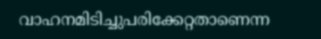വാഹനമിടിച്ചുപരിക്കേറ്റതാണെന്ന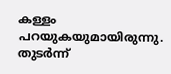കള്ളം പറയുകയുമായിരുന്നു. തുടർന്ന്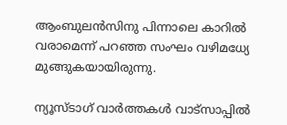ആംബുലൻസിനു പിന്നാലെ കാറിൽ വരാമെന്ന് പറഞ്ഞ സംഘം വഴിമധ്യേ മുങ്ങുകയായിരുന്നു.

ന്യൂസ്ടാഗ് വാര്‍ത്തകള്‍ വാട്‌സാപ്പില്‍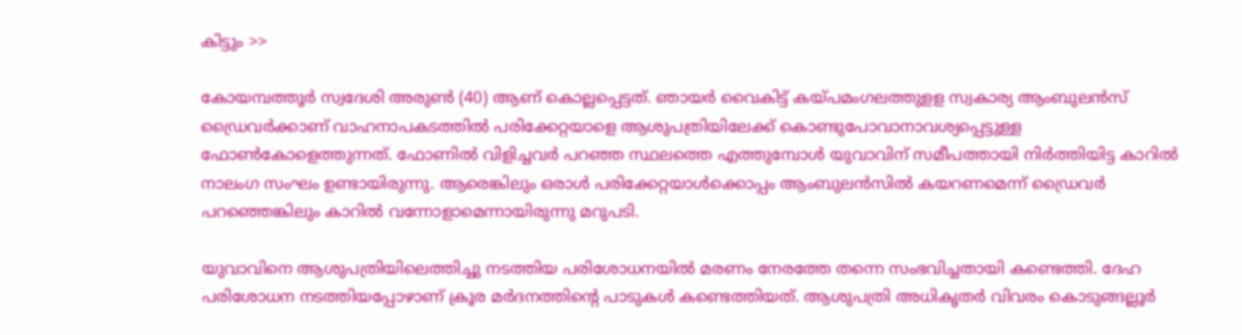കിട്ടും >>

കോയമ്പത്തൂർ സ്വദേശി അരുൺ (40) ആണ് കൊല്ലപ്പെട്ടത്. ഞായർ വൈകിട്ട് കയ്പമംഗലത്തുളള സ്വകാര്യ ആംബുലൻസ് ഡ്രൈവർക്കാണ് വാഹനാപകടത്തിൽ പരിക്കേറ്റയാളെ ആശുപത്രിയിലേക്ക് കൊണ്ടുപോവാനാവശ്യപ്പെട്ടുള്ള ഫോൺകോളെത്തുന്നത്. ഫോണിൽ വിളിച്ചവർ പറഞ്ഞ സ്ഥലത്തെ എത്തുമ്പോൾ യുവാവിന് സമീപത്തായി നിർത്തിയിട്ട കാറിൽ നാലംഗ സംഘം ഉണ്ടായിരുന്നു. ആരെങ്കിലും ഒരാൾ പരിക്കേറ്റയാൾക്കൊപ്പം ആംബുലൻസിൽ കയറണമെന്ന് ഡ്രൈവർ പറഞ്ഞെങ്കിലും കാറിൽ വന്നോളാമെന്നായിരുന്നു മറുപടി.

യുവാവിനെ ആശുപത്രിയിലെത്തിച്ചു നടത്തിയ പരിശോധനയിൽ മരണം നേരത്തേ തന്നെ സംഭവിച്ചതായി കണ്ടെത്തി. ദേഹ പരിശോധന നടത്തിയപ്പോഴാണ് ക്രൂര മർദനത്തിന്റെ പാടുകൾ കണ്ടെത്തിയത്‌. ആശുപത്രി അധികൃതർ വിവരം കൊടുങ്ങല്ലൂർ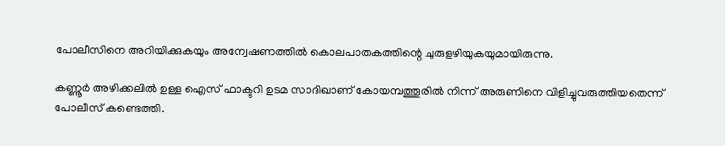പോലീസിനെ അറിയിക്കുകയും അന്വേഷണത്തിൽ കൊലപാതകത്തിന്റെ ചുരുളഴിയുകയുമായിരുന്നു.

കണ്ണൂർ അഴിക്കലിൽ ഉള്ള ഐസ് ഫാക്ടറി ഉടമ സാദിഖാണ് കോയമ്പത്തൂരിൽ നിന്ന് അരുണിനെ വിളിച്ചുവരുത്തിയതെന്ന് പോലീസ് കണ്ടെത്തി.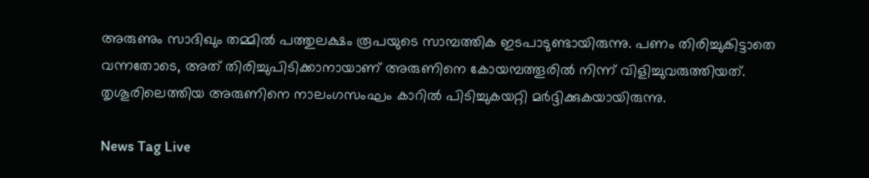അരുണും സാദിഖും തമ്മിൽ പത്തുലക്ഷം രൂപയുടെ സാമ്പത്തിക ഇടപാടുണ്ടായിരുന്നു. പണം തിരിച്ചുകിട്ടാതെ വന്നതോടെ, അത് തിരിച്ചുപിടിക്കാനായാണ് അരുണിനെ കോയമ്പത്തൂരിൽ നിന്ന് വിളിച്ചുവരുത്തിയത്. തൃശൂരിലെത്തിയ അരുണിനെ നാലംഗസംഘം കാറിൽ പിടിച്ചുകയറ്റി മർദ്ദിക്കുകയായിരുന്നു.

News Tag Live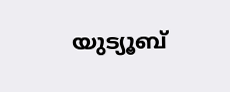യുട്യൂബ്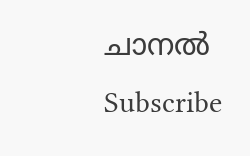ചാനല്‍ Subscribe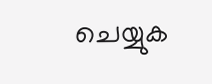ചെയ്യുക